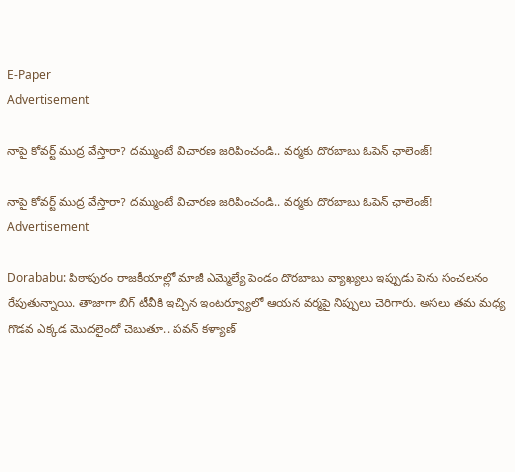E-Paper
Advertisement

నాపై కోవర్ట్ ముద్ర వేస్తారా? దమ్ముంటే విచారణ జరిపించండి.. వర్మకు దొరబాబు ఓపెన్ ఛాలెంజ్!

నాపై కోవర్ట్ ముద్ర వేస్తారా? దమ్ముంటే విచారణ జరిపించండి.. వర్మకు దొరబాబు ఓపెన్ ఛాలెంజ్!
Advertisement

Dorababu: పిఠాపురం రాజకీయాల్లో మాజీ ఎమ్మెల్యే పెండం దొరబాబు వ్యాఖ్యలు ఇప్పుడు పెను సంచలనం రేపుతున్నాయి. తాజాగా బిగ్ టీవీకి ఇచ్చిన ఇంటర్వ్యూలో ఆయన వర్మపై నిప్పులు చెరిగారు. అసలు తమ మధ్య గొడవ ఎక్కడ మొదలైందో చెబుతూ.. పవన్ కళ్యాణ్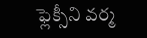ఫ్లెక్సీని వర్మ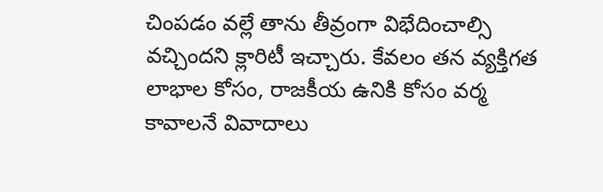చింపడం వల్లే తాను తీవ్రంగా విభేదించాల్సి వచ్చిందని క్లారిటీ ఇచ్చారు. కేవలం తన వ్యక్తిగత లాభాల కోసం, రాజకీయ ఉనికి కోసం వర్మ కావాలనే వివాదాలు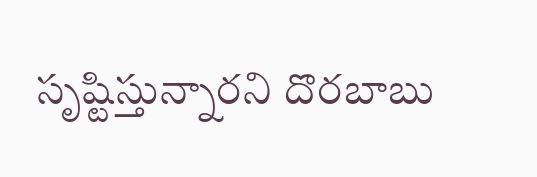సృష్టిస్తున్నారని దొరబాబు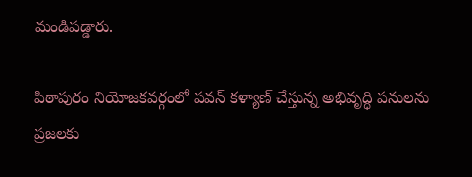మండిపడ్డారు.

పిఠాపురం నియోజకవర్గంలో పవన్ కళ్యాణ్ చేస్తున్న అభివృద్ధి పనులను ప్రజలకు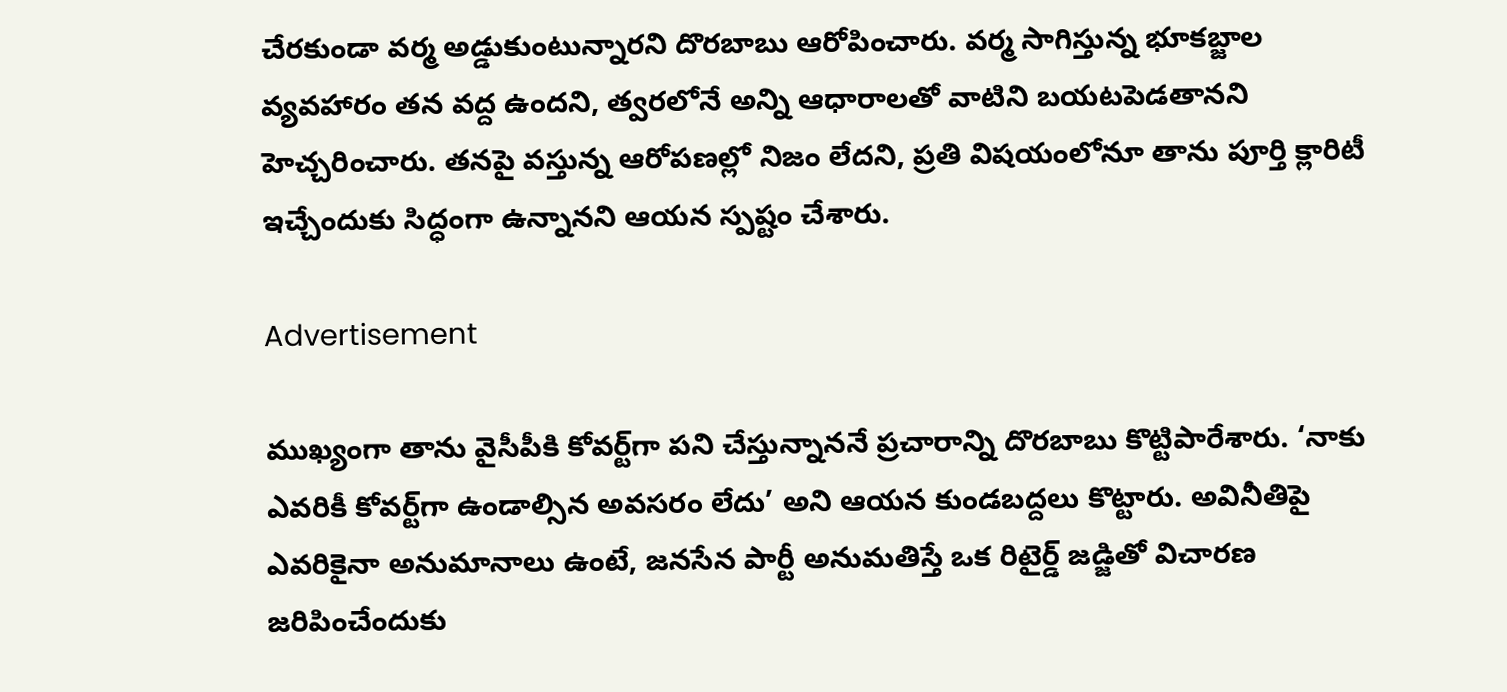చేరకుండా వర్మ అడ్డుకుంటున్నారని దొరబాబు ఆరోపించారు. వర్మ సాగిస్తున్న భూకబ్జాల వ్యవహారం తన వద్ద ఉందని, త్వరలోనే అన్ని ఆధారాలతో వాటిని బయటపెడతానని హెచ్చరించారు. తనపై వస్తున్న ఆరోపణల్లో నిజం లేదని, ప్రతి విషయంలోనూ తాను పూర్తి క్లారిటీ ఇచ్చేందుకు సిద్ధంగా ఉన్నానని ఆయన స్పష్టం చేశారు.

Advertisement

ముఖ్యంగా తాను వైసీపీకి కోవర్ట్‌గా పని చేస్తున్నాననే ప్రచారాన్ని దొరబాబు కొట్టిపారేశారు. ‘నాకు ఎవరికీ కోవర్ట్‌గా ఉండాల్సిన అవసరం లేదు’ అని ఆయన కుండబద్దలు కొట్టారు. అవినీతిపై ఎవరికైనా అనుమానాలు ఉంటే, జనసేన పార్టీ అనుమతిస్తే ఒక రిటైర్డ్ జడ్జితో విచారణ జరిపించేందుకు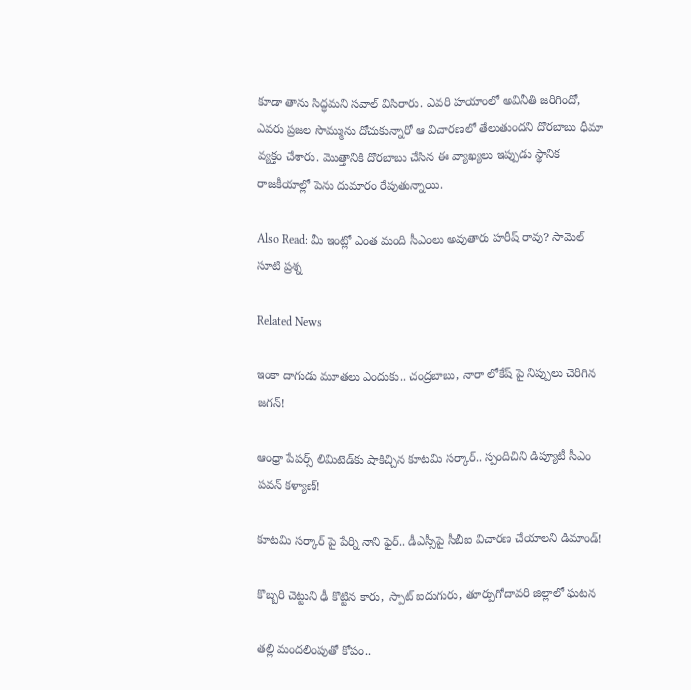కూడా తాను సిద్ధమని సవాల్ విసిరారు. ఎవరి హయాంలో అవినీతి జరిగిందో, ఎవరు ప్రజల సొమ్మును దోచుకున్నారో ఆ విచారణలో తేలుతుందని దొరబాబు ధీమా వ్యక్తం చేశారు. మొత్తానికి దొరబాబు చేసిన ఈ వ్యాఖ్యలు ఇప్పుడు స్థానిక రాజకీయాల్లో పెను దుమారం రేపుతున్నాయి.

Also Read: మీ ఇంట్లో ఎంత మంది సీఎంలు అవుతారు హరీష్ రావు? సామెల్ సూటి ప్రశ్న

Related News

ఇంకా దాగుడు మూతలు ఎందుకు.. చంద్రబాబు, నారా లోకేష్ పై నిప్పులు చెరిగిన జగన్!

ఆంధ్రా పేపర్స్ లిమిటెడ్‌కు షాకిచ్చిన కూటమి సర్కార్.. స్పందిచిని డిప్యూటీ సీఎం పవన్ కళ్యాణ్!

కూటమి సర్కార్ పై పేర్ని నాని ఫైర్.. డీఎస్సీపై సీబీఐ విచారణ చేయాలని డిమాండ్!

కొబ్బరి చెట్టుని ఢీ కొట్టిన కారు, స్పాట్ ఐదుగురు, తూర్పుగోదావరి జిల్లాలో ఘటన

తల్లి మందలింపుతో కోపం..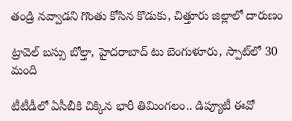తండ్రి నవ్వాడని గొంతు కోసిన కొడుకు, చిత్తూరు జిల్లాలో దారుణం

ట్రావెల్ బస్సు బోల్తా, హైదరాబాద్ టు బెంగుళూరు, స్పాట్‌లో 30 మంది

టీటీడీలో ఏసీబీకి చిక్కిన భారీ తిమింగలం.. డిప్యూటీ ఈవో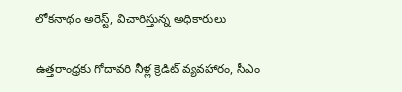లోకనాథం అరెస్ట్, విచారిస్తున్న అధికారులు

ఉత్తరాంధ్రకు గోదావరి నీళ్ల క్రెడిట్ వ్యవహారం, సీఎం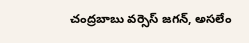చంద్రబాబు వర్సెస్ జగన్, అసలేం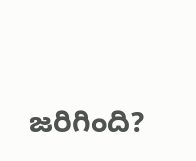జరిగింది?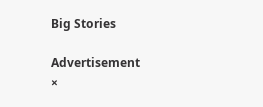Big Stories

Advertisement
×